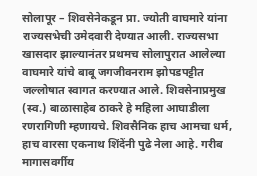सोलापूर – शिवसेनेकडून प्रा. ज्योती वाघमारे यांना राज्यसभेची उमेदवारी देण्यात आली. राज्यसभा खासदार झाल्यानंतर प्रथमच सोलापुरात आलेल्या वाघमारे यांचे बाबू जगजीवनराम झोपडपट्टीत जल्लोषात स्वागत करण्यात आले. शिवसेनाप्रमुख (स्व.) बाळासाहेब ठाकरे हे महिला आघाडीला रणरागिणी म्हणायचे. शिवसैनिक हाच आमचा धर्म, हाच वारसा एकनाथ शिंदेंनी पुढे नेला आहे. गरीब मागासवर्गीय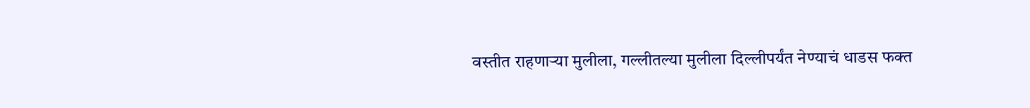वस्तीत राहणाऱ्या मुलीला, गल्लीतल्या मुलीला दिल्लीपर्यंत नेण्याचं धाडस फक्त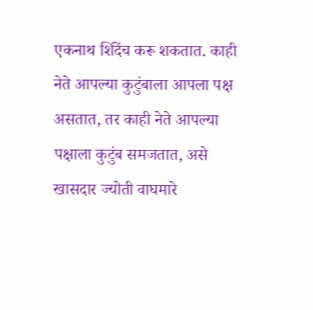एकनाथ शिंदेंच करू शकतात. काही नेते आपल्या कुटुंबाला आपला पक्ष असतात, तर काही नेते आपल्या पक्षाला कुटुंब समजतात, असे खासदार ज्योती वाघमारे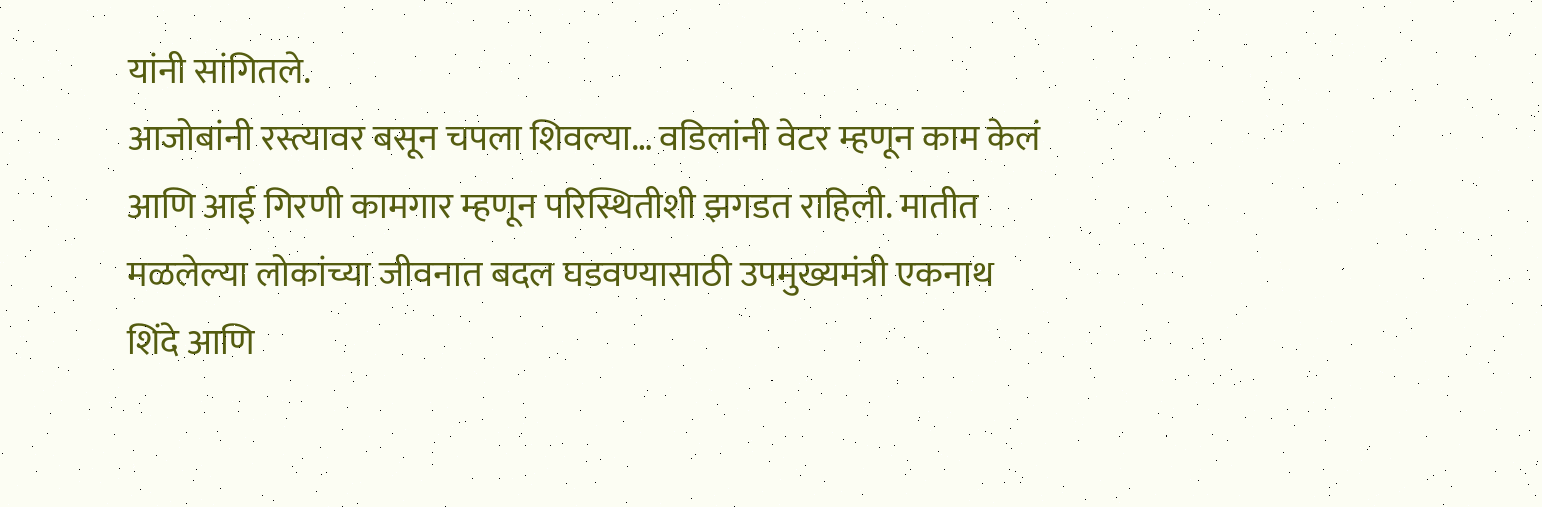यांनी सांगितले.
आजोबांनी रस्त्यावर बसून चपला शिवल्या… वडिलांनी वेटर म्हणून काम केलं आणि आई गिरणी कामगार म्हणून परिस्थितीशी झगडत राहिली. मातीत मळलेल्या लोकांच्या जीवनात बदल घडवण्यासाठी उपमुख्यमंत्री एकनाथ शिंदे आणि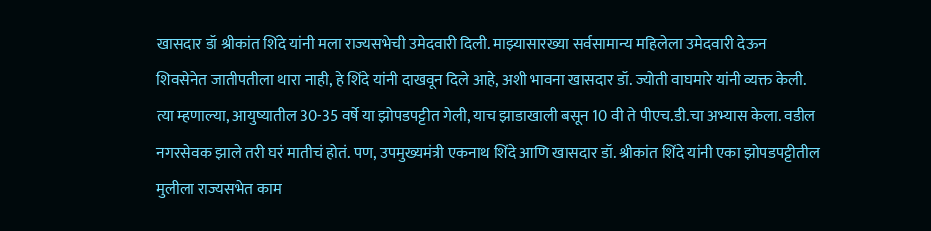खासदार डॉ श्रीकांत शिंदे यांनी मला राज्यसभेची उमेदवारी दिली. माझ्यासारख्या सर्वसामान्य महिलेला उमेदवारी देऊन शिवसेनेत जातीपतीला थारा नाही, हे शिंदे यांनी दाखवून दिले आहे, अशी भावना खासदार डॉ. ज्योती वाघमारे यांनी व्यक्त केली.
त्या म्हणाल्या, आयुष्यातील 30-35 वर्षे या झोपडपट्टीत गेली, याच झाडाखाली बसून 10 वी ते पीएच.डी.चा अभ्यास केला. वडील नगरसेवक झाले तरी घरं मातीचं होतं. पण, उपमुख्यमंत्री एकनाथ शिंदे आणि खासदार डॉ. श्रीकांत शिंदे यांनी एका झोपडपट्टीतील मुलीला राज्यसभेत काम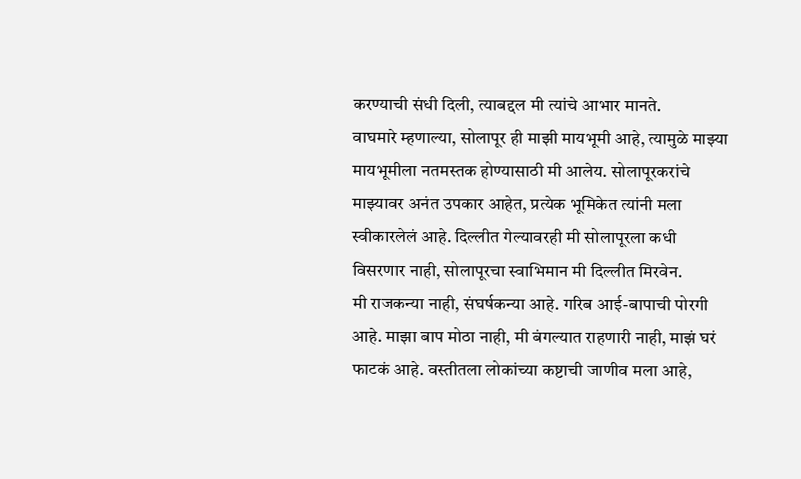करण्याची संधी दिली, त्याबद्दल मी त्यांचे आभार मानते.
वाघमारे म्हणाल्या, सोलापूर ही माझी मायभूमी आहे, त्यामुळे माझ्या मायभूमीला नतमस्तक होण्यासाठी मी आलेय. सोलापूरकरांचे माझ्यावर अनंत उपकार आहेत, प्रत्येक भूमिकेत त्यांनी मला स्वीकारलेलं आहे. दिल्लीत गेल्यावरही मी सोलापूरला कधी विसरणार नाही, सोलापूरचा स्वाभिमान मी दिल्लीत मिरवेन.
मी राजकन्या नाही, संघर्षकन्या आहे. गरिब आई-बापाची पोरगी आहे. माझा बाप मोठा नाही, मी बंगल्यात राहणारी नाही, माझं घरं फाटकं आहे. वस्तीतला लोकांच्या कष्टाची जाणीव मला आहे,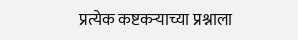प्रत्येक कष्टकऱ्याच्या प्रश्नाला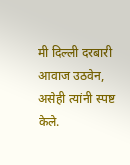मी दिल्ली दरबारी आवाज उठवेन, असेही त्यांनी स्पष्ट केले.